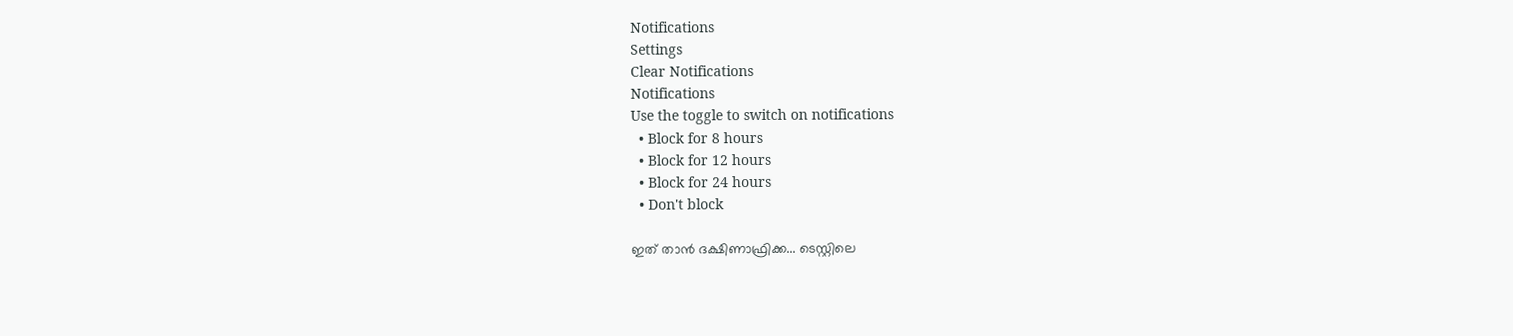Notifications
Settings
Clear Notifications
Notifications
Use the toggle to switch on notifications
  • Block for 8 hours
  • Block for 12 hours
  • Block for 24 hours
  • Don't block

ഇത് താന്‍ ദക്ഷിണാഫ്രിക്ക... ടെസ്റ്റിലെ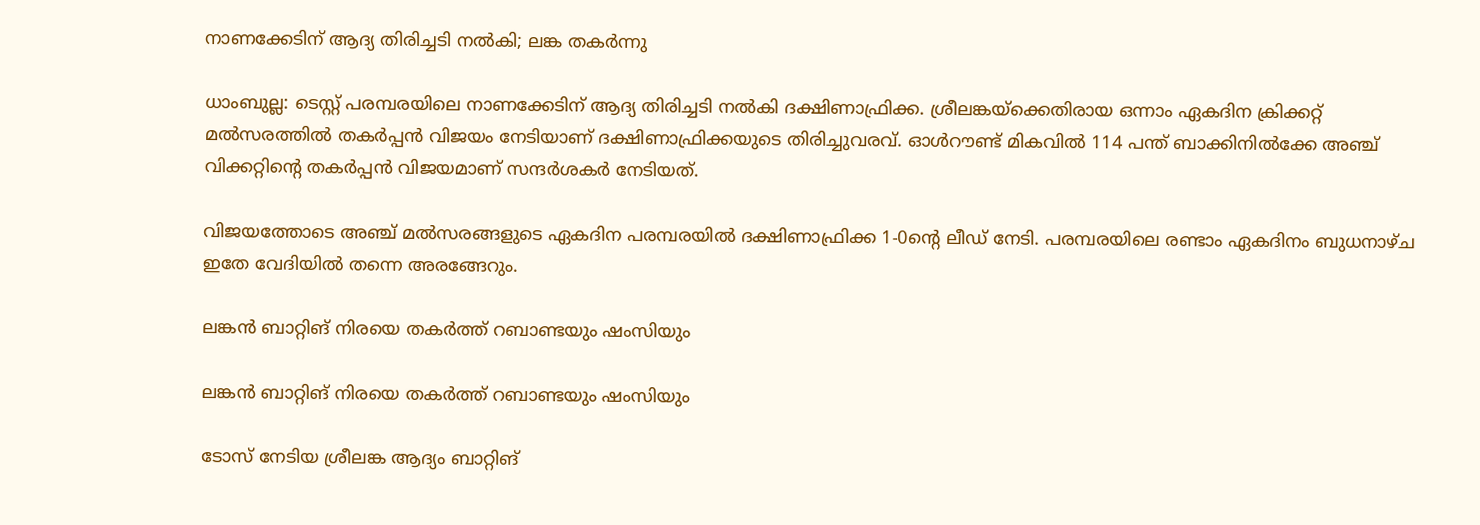നാണക്കേടിന് ആദ്യ തിരിച്ചടി നല്‍കി; ലങ്ക തകര്‍ന്നു

ധാംബുല്ല: ടെസ്റ്റ് പരമ്പരയിലെ നാണക്കേടിന് ആദ്യ തിരിച്ചടി നല്‍കി ദക്ഷിണാഫ്രിക്ക. ശ്രീലങ്കയ്‌ക്കെതിരായ ഒന്നാം ഏകദിന ക്രിക്കറ്റ് മല്‍സരത്തില്‍ തകര്‍പ്പന്‍ വിജയം നേടിയാണ് ദക്ഷിണാഫ്രിക്കയുടെ തിരിച്ചുവരവ്. ഓള്‍റൗണ്ട് മികവില്‍ 114 പന്ത് ബാക്കിനില്‍ക്കേ അഞ്ച് വിക്കറ്റിന്റെ തകര്‍പ്പന്‍ വിജയമാണ് സന്ദര്‍ശകര്‍ നേടിയത്.

വിജയത്തോടെ അഞ്ച് മല്‍സരങ്ങളുടെ ഏകദിന പരമ്പരയില്‍ ദക്ഷിണാഫ്രിക്ക 1-0ന്റെ ലീഡ് നേടി. പരമ്പരയിലെ രണ്ടാം ഏകദിനം ബുധനാഴ്ച ഇതേ വേദിയില്‍ തന്നെ അരങ്ങേറും.

ലങ്കന്‍ ബാറ്റിങ് നിരയെ തകര്‍ത്ത് റബാണ്ടയും ഷംസിയും

ലങ്കന്‍ ബാറ്റിങ് നിരയെ തകര്‍ത്ത് റബാണ്ടയും ഷംസിയും

ടോസ് നേടിയ ശ്രീലങ്ക ആദ്യം ബാറ്റിങ്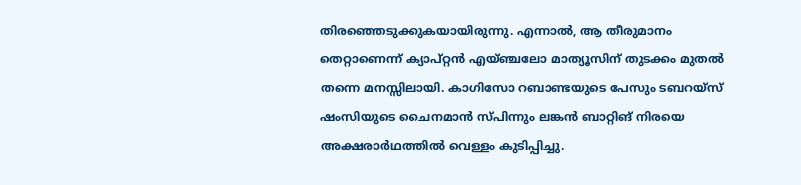തിരഞ്ഞെടുക്കുകയായിരുന്നു. എന്നാല്‍, ആ തീരുമാനം തെറ്റാണെന്ന് ക്യാപ്റ്റന്‍ എയ്ഞ്ചലോ മാത്യൂസിന് തുടക്കം മുതല്‍ തന്നെ മനസ്സിലായി. കാഗിസോ റബാണ്ടയുടെ പേസും ടബറയ്‌സ് ഷംസിയുടെ ചൈനമാന്‍ സ്പിന്നും ലങ്കന്‍ ബാറ്റിങ് നിരയെ അക്ഷരാര്‍ഥത്തില്‍ വെള്ളം കുടിപ്പിച്ചു.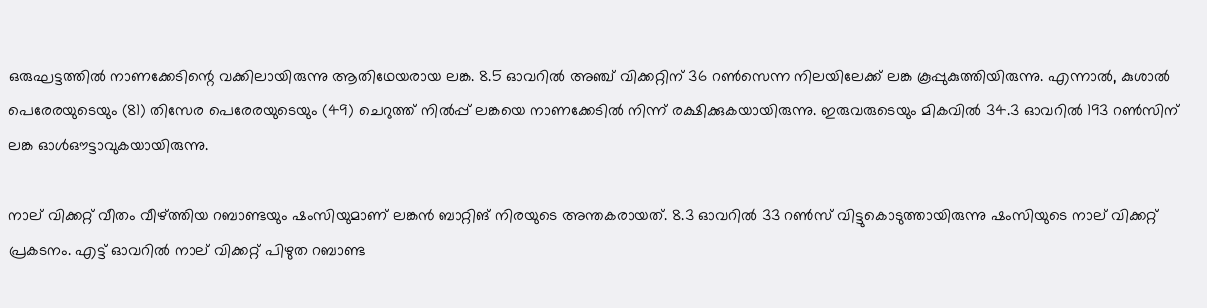ഒരുഘട്ടത്തില്‍ നാണക്കേടിന്റെ വക്കിലായിരുന്നു ആതിഥേയരായ ലങ്ക. 8.5 ഓവറില്‍ അഞ്ച് വിക്കറ്റിന് 36 റണ്‍സെന്ന നിലയിലേക്ക് ലങ്ക കൂപ്പുകുത്തിയിരുന്നു. എന്നാല്‍, കുശാല്‍ പെരേരയുടെയും (81) തിസേര പെരേരയുടെയും (49) ചെറുത്ത് നില്‍പ്പ് ലങ്കയെ നാണക്കേടില്‍ നിന്ന് രക്ഷിക്കുകയായിരുന്നു. ഇരുവരുടെയും മികവില്‍ 34.3 ഓവറില്‍ 193 റണ്‍സിന് ലങ്ക ഓള്‍ഔട്ടാവുകയായിരുന്നു.

നാല് വിക്കറ്റ് വീതം വീഴ്ത്തിയ റബാണ്ടയും ഷംസിയുമാണ് ലങ്കന്‍ ബാറ്റിങ് നിരയുടെ അന്തകരായത്. 8.3 ഓവറില്‍ 33 റണ്‍സ് വിട്ടുകൊടുത്തായിരുന്നു ഷംസിയുടെ നാല് വിക്കറ്റ് പ്രകടനം. എട്ട് ഓവറില്‍ നാല് വിക്കറ്റ് പിഴുത റബാണ്ട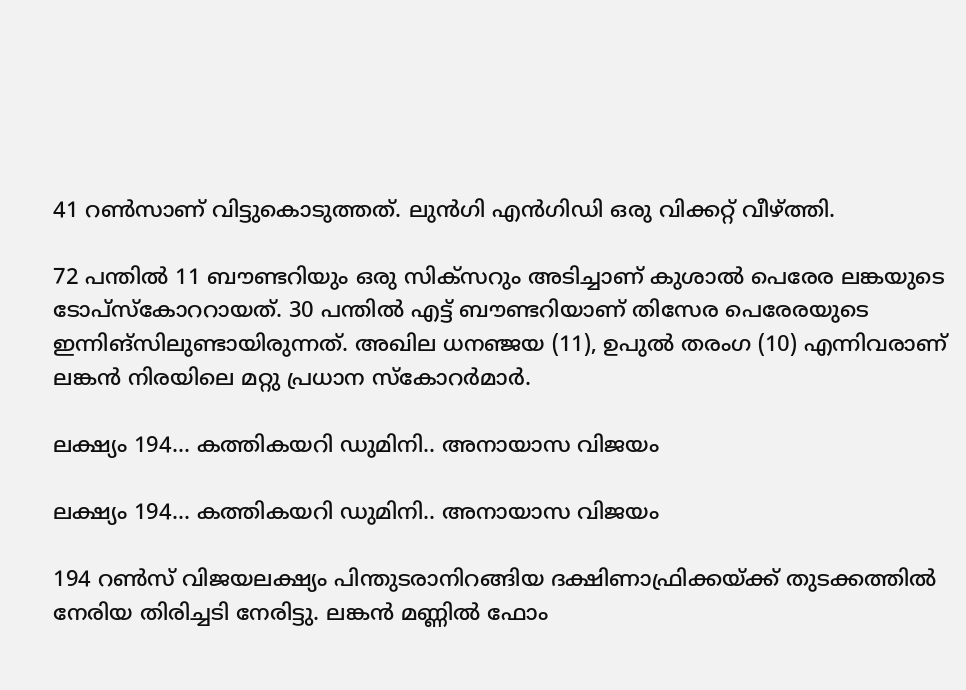41 റണ്‍സാണ് വിട്ടുകൊടുത്തത്. ലുന്‍ഗി എന്‍ഗിഡി ഒരു വിക്കറ്റ് വീഴ്ത്തി.

72 പന്തില്‍ 11 ബൗണ്ടറിയും ഒരു സിക്‌സറും അടിച്ചാണ് കുശാല്‍ പെരേര ലങ്കയുടെ ടോപ്‌സ്‌കോററായത്. 30 പന്തില്‍ എട്ട് ബൗണ്ടറിയാണ് തിസേര പെരേരയുടെ ഇന്നിങ്‌സിലുണ്ടായിരുന്നത്. അഖില ധനഞ്ജയ (11), ഉപുല്‍ തരംഗ (10) എന്നിവരാണ് ലങ്കന്‍ നിരയിലെ മറ്റു പ്രധാന സ്‌കോറര്‍മാര്‍.

ലക്ഷ്യം 194... കത്തികയറി ഡുമിനി.. അനായാസ വിജയം

ലക്ഷ്യം 194... കത്തികയറി ഡുമിനി.. അനായാസ വിജയം

194 റണ്‍സ് വിജയലക്ഷ്യം പിന്തുടരാനിറങ്ങിയ ദക്ഷിണാഫ്രിക്കയ്ക്ക് തുടക്കത്തില്‍ നേരിയ തിരിച്ചടി നേരിട്ടു. ലങ്കന്‍ മണ്ണില്‍ ഫോം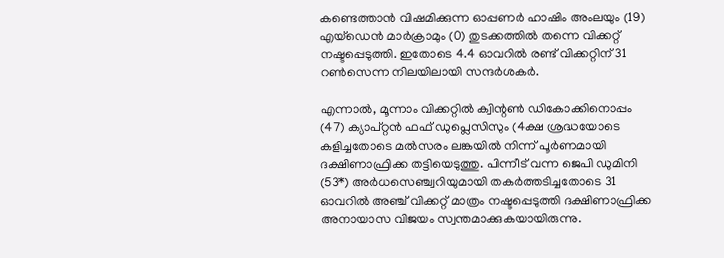കണ്ടെത്താന്‍ വിഷമിക്കുന്ന ഓപ്പണര്‍ ഹാഷിം അംലയും (19) എയ്‌ഡെന്‍ മാര്‍ക്രാമും (0) തുടക്കത്തില്‍ തന്നെ വിക്കറ്റ് നഷ്ടപ്പെടുത്തി. ഇതോടെ 4.4 ഓവറില്‍ രണ്ട് വിക്കറ്റിന് 31 റണ്‍സെന്ന നിലയിലായി സന്ദര്‍ശകര്‍.

എന്നാല്‍, മൂന്നാം വിക്കറ്റില്‍ ക്വിന്റണ്‍ ഡികോക്കിനൊപ്പം (47) ക്യാപ്റ്റന്‍ ഫഫ് ഡുപ്ലെസിസും (4ക്ഷ ശ്രദ്ധയോടെ കളിച്ചതോടെ മല്‍സരം ലങ്കയില്‍ നിന്ന് പൂര്‍ണമായി ദക്ഷിണാഫ്രിക്ക തട്ടിയെടുത്തു. പിന്നീട് വന്ന ജെപി ഡുമിനി (53*) അര്‍ധസെഞ്ച്വറിയുമായി തകര്‍ത്തടിച്ചതോടെ 31 ഓവറില്‍ അഞ്ച് വിക്കറ്റ് മാത്രം നഷ്ടപ്പെടുത്തി ദക്ഷിണാഫ്രിക്ക അനായാസ വിജയം സ്വന്തമാക്കുകയായിരുന്നു.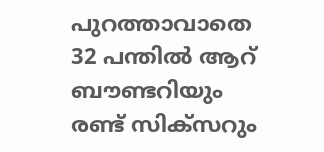പുറത്താവാതെ 32 പന്തില്‍ ആറ് ബൗണ്ടറിയും രണ്ട് സിക്‌സറും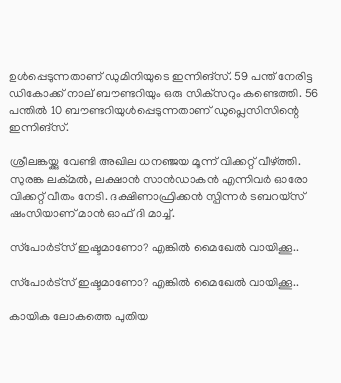ഉള്‍പ്പെടുന്നതാണ് ഡുമിനിയുടെ ഇന്നിങ്‌സ്. 59 പന്ത് നേരിട്ട ഡികോക്ക് നാല് ബൗണ്ടറിയും ഒരു സിക്‌സറും കണ്ടെത്തി. 56 പന്തില്‍ 10 ബൗണ്ടറിയുള്‍പ്പെടുന്നതാണ് ഡുപ്ലെസിസിന്റെ ഇന്നിങ്‌സ്.

ശ്രീലങ്കയ്ക്കു വേണ്ടി അഖില ധനഞ്ജയ മൂന്ന് വിക്കറ്റ് വീഴ്ത്തി. സുരങ്ക ലക്മല്‍, ലക്ഷാന്‍ സാന്‍ഡാകന്‍ എന്നിവര്‍ ഓരോ വിക്കറ്റ് വീതം നേടി. ദക്ഷിണാഫ്രിക്കന്‍ സ്പിന്നര്‍ ടബറയ്‌സ് ഷംസിയാണ് മാന്‍ ഓഫ് ദി മാച്ച്.

സ്‌പോര്‍ട്‌സ് ഇഷ്ടമാണോ? എങ്കില്‍ മൈഖേല്‍ വായിക്കൂ..

സ്‌പോര്‍ട്‌സ് ഇഷ്ടമാണോ? എങ്കില്‍ മൈഖേല്‍ വായിക്കൂ..

കായിക ലോകത്തെ പുതിയ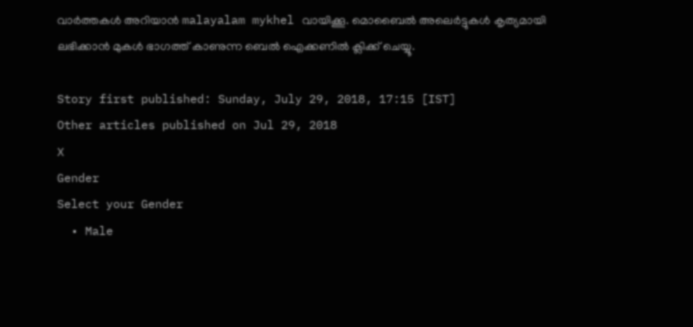വാര്‍ത്തകള്‍ അറിയാന്‍ malayalam mykhel വായിക്കൂ. മൊബൈല്‍ അലെര്‍ട്ടുകള്‍ കൃത്യമായി ലഭിക്കാന്‍ മുകള്‍ ഭാഗത്ത് കാണുന്ന ബെല്‍ ഐക്കണില്‍ ക്ലിക്ക് ചെയ്യൂ.

Story first published: Sunday, July 29, 2018, 17:15 [IST]
Other articles published on Jul 29, 2018
X
Gender
Select your Gender
  • Male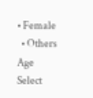• Female
  • Others
Age
Select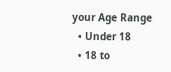your Age Range
  • Under 18
  • 18 to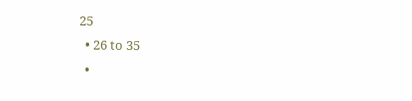25
  • 26 to 35
  •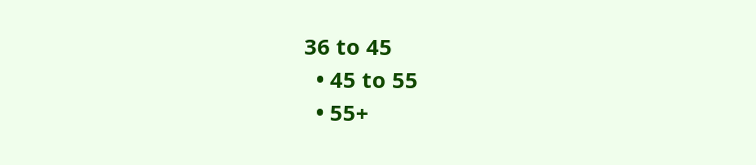36 to 45
  • 45 to 55
  • 55+